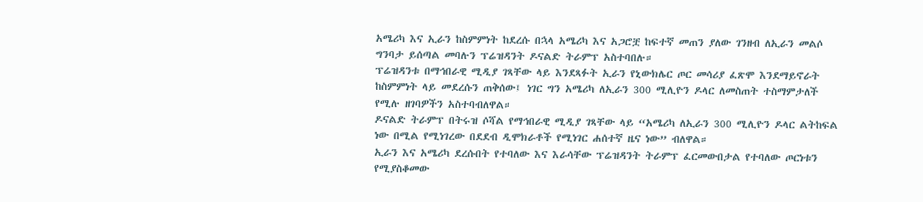አሜሪካ እና ኢራን ከስምምነት ከደረሱ በኋላ አሜሪካ እና አጋሮቿ ከፍተኛ መጠን ያለው ገንዘብ ለኢራን መልሶ ግንባታ ይሰጣል መባሉን ፕሬዝዳንት ዶናልድ ትራምፕ አስተባበሉ።
ፕሬዝዳንቱ በማኅበራዊ ሚዲያ ገጻቸው ላይ እንደጻፉት ኢራን የኒውክሌር ጦር መሳሪያ ፈጽሞ እንደማይኖራት ከስምምነት ላይ መደረሱን ጠቅሰው፤ ነገር ግን አሜሪካ ለኢራን 300 ሚሊዮን ዶላር ለመስጠት ተስማምታለች የሚሉ ዘገባዎችን አስተባብለዋል።
ዶናልድ ትራምፕ በትሩዝ ሶሻል የማኅበራዊ ሚዲያ ገጻቸው ላይ “አሜሪካ ለኢራን 300 ሚሊዮን ዶላር ልትከፍል ነው በሚል የሚነገረው በደደብ ዲሞክራቶች የሚነገር ሐሰተኛ ዜና ነው” ብለዋል።
ኢራን እና አሜሪካ ደረሱበት የተባለው እና እራሳቸው ፕሬዝዳንት ትራምፕ ፈርመውበታል የተባለው ጦርነቱን የሚያስቆመው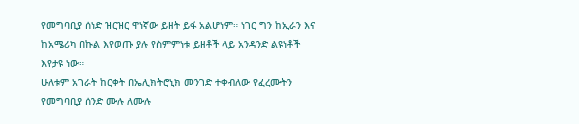የመግባቢያ ሰነድ ዝርዝር ዋነኛው ይዘት ይፋ አልሆነም። ነገር ግን ከኢራን እና ከአሜሪካ በኩል እየወጡ ያሉ የስምምነቱ ይዘቶች ላይ አንዳንድ ልዩነቶች እየታዩ ነው።
ሁለቱም አገራት ከርቀት በኤሊክትሮኒክ መንገድ ተቀብለው የፈረሙትን የመግባቢያ ሰንድ ሙሉ ለሙሉ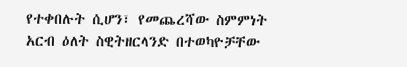የተቀበሉት ሲሆን፣ የመጨረሻው ስምምነት አርብ ዕለት ስዊትዘርላንድ በተወካዮቻቸው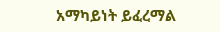አማካይነት ይፈረማል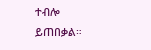ተብሎ ይጠበቃል።